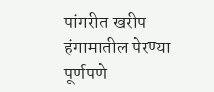पांगरीत खरीप हंगामातील पेरण्या पूर्णपणे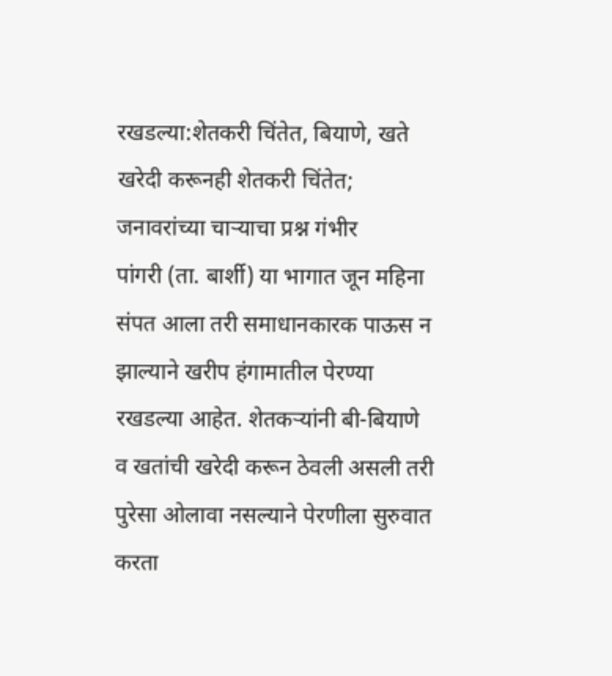रखडल्या:शेतकरी चिंतेत, बियाणे, खते खरेदी करूनही शेतकरी चिंतेत; जनावरांच्या चाऱ्याचा प्रश्न गंभीर
पांगरी (ता. बार्शी) या भागात जून महिना संपत आला तरी समाधानकारक पाऊस न झाल्याने खरीप हंगामातील पेरण्या रखडल्या आहेत. शेतकऱ्यांनी बी-बियाणे व खतांची खरेदी करून ठेवली असली तरी पुरेसा ओलावा नसल्याने पेरणीला सुरुवात करता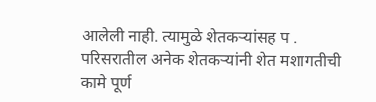आलेली नाही. त्यामुळे शेतकऱ्यांसह प . परिसरातील अनेक शेतकऱ्यांनी शेत मशागतीची कामे पूर्ण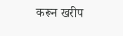करून खरीप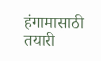हंगामासाठी तयारी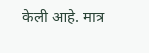केली आहे. मात्र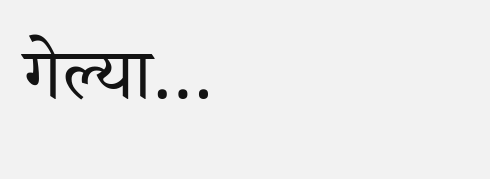गेल्या…